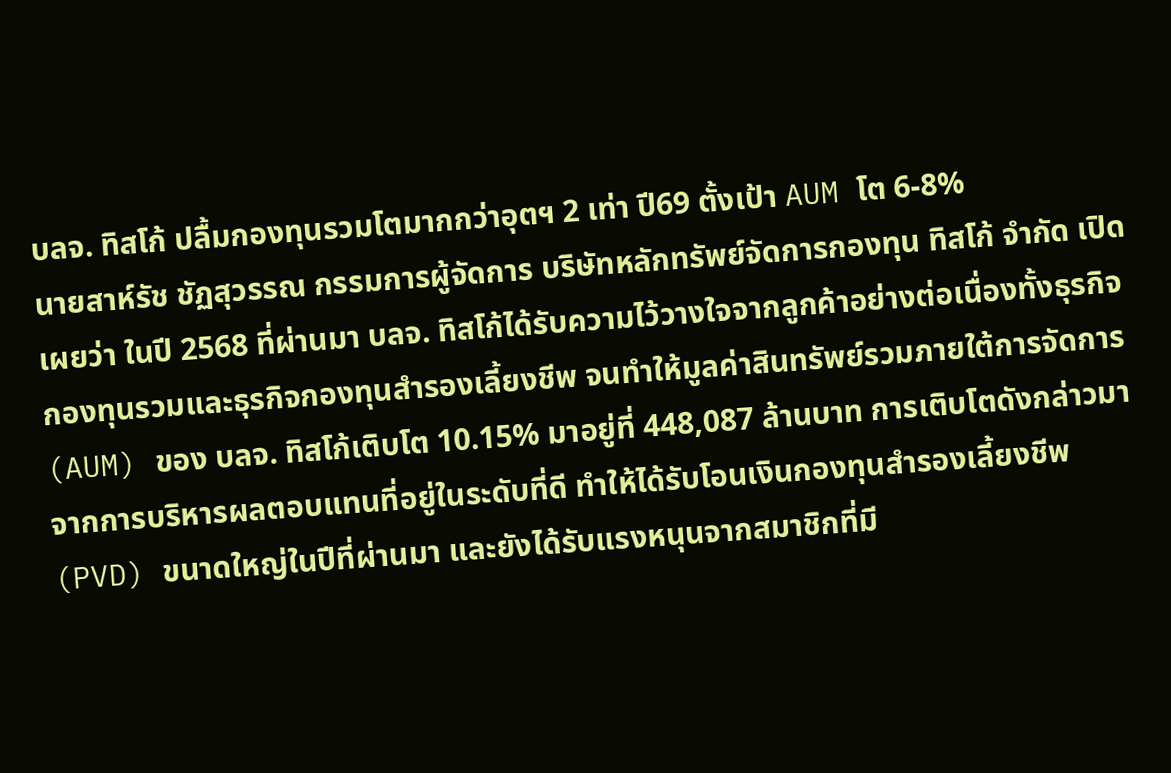บลจ. ทิสโก้ ปลื้มกองทุนรวมโตมากกว่าอุตฯ 2 เท่า ปี69 ตั้งเป้า AUM โต 6-8%
นายสาห์รัช ชัฏสุวรรณ กรรมการผู้จัดการ บริษัทหลักทรัพย์จัดการกองทุน ทิสโก้ จำกัด เปิดเผยว่า ในปี 2568 ที่ผ่านมา บลจ. ทิสโก้ได้รับความไว้วางใจจากลูกค้าอย่างต่อเนื่องทั้งธุรกิจกองทุนรวมและธุรกิจกองทุนสำรองเลี้ยงชีพ จนทำให้มูลค่าสินทรัพย์รวมภายใต้การจัดการ (AUM) ของ บลจ. ทิสโก้เติบโต 10.15% มาอยู่ที่ 448,087 ล้านบาท การเติบโตดังกล่าวมาจากการบริหารผลตอบแทนที่อยู่ในระดับที่ดี ทำให้ได้รับโอนเงินกองทุนสำรองเลี้ยงชีพ (PVD) ขนาดใหญ่ในปีที่ผ่านมา และยังได้รับแรงหนุนจากสมาชิกที่มี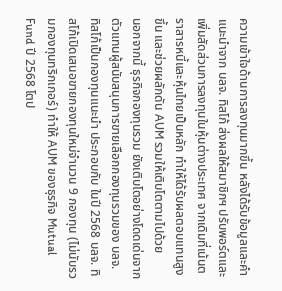ความเข้าใจด้านการลงทุนมากขึ้น หลังได้รับข้อมูลและคำแนะนำจาก บลจ. ทิสโก้ ส่งผลให้สมาชิกฯ ปรับพอร์ตและเพิ่มสัดส่วนการลงทุนในหุ้นต่างประเทศ จากเดิมที่เน้นตราสารหนี้และหุ้นไทยเป็นหลัก ทำให้ได้รับผลตอบแทนสูงขึ้น และช่วยผลักดัน AUM รวมให้เติบโตตามไปด้วย
นอกจากนี้ ธุรกิจกองทุนรวม ยังเติบโตอย่างโดดเด่นจากตัวแทนผู้สนับสนุนการขายเลือกกองทุนรวมของ บลจ. ทิสโก้เป็นกองทุนแนะนำ ประกอบกับ ในปี 2568 บลจ. ทิสโก้เปิดเสนอขายกองทุนใหม่จำนวน 9 กองทุน (ไม่นับรวมกองทุนทริกเกอร์) ทำให้ AUM ของธุรกิจ Mutual Fund ปี 2568 โตป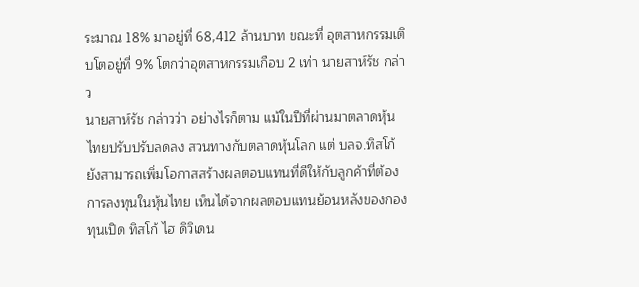ระมาณ 18% มาอยู่ที่ 68,412 ล้านบาท ขณะที่ อุตสาหกรรมเติบโตอยู่ที่ 9% โตกว่าอุตสาหกรรมเกือบ 2 เท่า นายสาห์รัช กล่าว
นายสาห์รัช กล่าวว่า อย่างไรก็ตาม แม้ในปีที่ผ่านมาตลาดหุ้นไทยปรับปรับลดลง สวนทางกับตลาดหุ้นโลก แต่ บลจ.ทิสโก้ยังสามารถเพิ่มโอกาสสร้างผลตอบแทนที่ดีให้กับลูกค้าที่ต้องการลงทุนในหุ้นไทย เห็นได้จากผลตอบแทนย้อนหลังของกองทุนเปิด ทิสโก้ ไฮ ดิวิเดน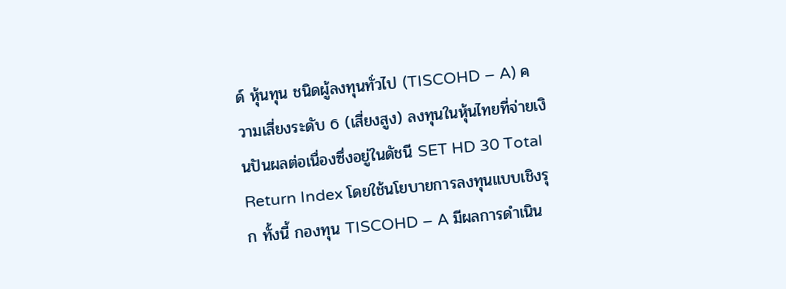ด์ หุ้นทุน ชนิดผู้ลงทุนทั่วไป (TISCOHD – A) ความเสี่ยงระดับ 6 (เสี่ยงสูง) ลงทุนในหุ้นไทยที่จ่ายเงินปันผลต่อเนื่องซึ่งอยู่ในดัชนี SET HD 30 Total Return Index โดยใช้นโยบายการลงทุนแบบเชิงรุก ทั้งนี้ กองทุน TISCOHD – A มีผลการดำเนิน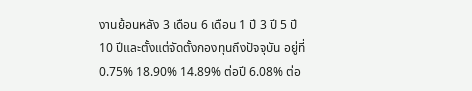งานย้อนหลัง 3 เดือน 6 เดือน 1 ปี 3 ปี 5 ปี 10 ปีและตั้งแต่จัดตั้งกองทุนถึงปัจจุบัน อยู่ที่ 0.75% 18.90% 14.89% ต่อปี 6.08% ต่อ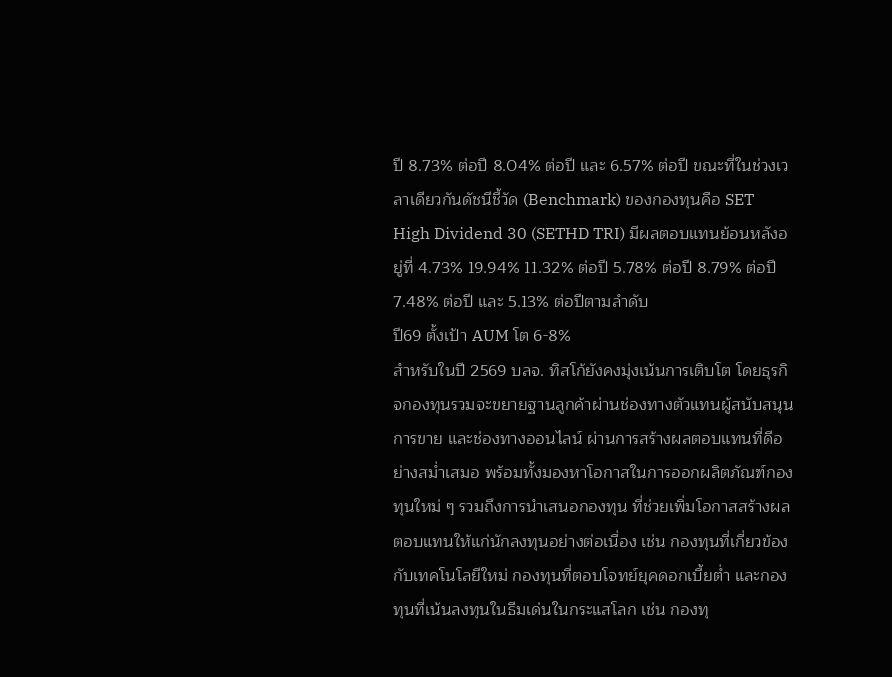ปี 8.73% ต่อปี 8.04% ต่อปี และ 6.57% ต่อปี ขณะที่ในช่วงเวลาเดียวกันดัชนีชี้วัด (Benchmark) ของกองทุนคือ SET High Dividend 30 (SETHD TRI) มีผลตอบแทนย้อนหลังอยู่ที่ 4.73% 19.94% 11.32% ต่อปี 5.78% ต่อปี 8.79% ต่อปี 7.48% ต่อปี และ 5.13% ต่อปีตามลำดับ
ปี69 ตั้งเป้า AUM โต 6-8%
สำหรับในปี 2569 บลจ. ทิสโก้ยังคงมุ่งเน้นการเติบโต โดยธุรกิจกองทุนรวมจะขยายฐานลูกค้าผ่านช่องทางตัวแทนผู้สนับสนุนการขาย และช่องทางออนไลน์ ผ่านการสร้างผลตอบแทนที่ดีอย่างสม่ำเสมอ พร้อมทั้งมองหาโอกาสในการออกผลิตภัณฑ์กองทุนใหม่ ๆ รวมถึงการนำเสนอกองทุน ที่ช่วยเพิ่มโอกาสสร้างผลตอบแทนให้แก่นักลงทุนอย่างต่อเนื่อง เช่น กองทุนที่เกี่ยวข้องกับเทคโนโลยีใหม่ กองทุนที่ตอบโจทย์ยุคดอกเบี้ยต่ำ และกองทุนที่เน้นลงทุนในธีมเด่นในกระแสโลก เช่น กองทุ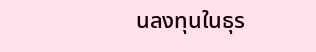นลงทุนในธุร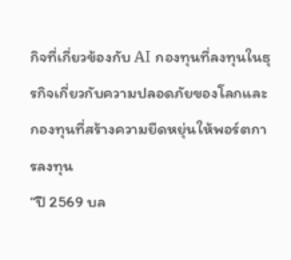กิจที่เกี่ยวข้องกับ AI กองทุนที่ลงทุนในธุรกิจเกี่ยวกับความปลอดภัยของโลกและกองทุนที่สร้างความยืดหยุ่นให้พอร์ตการลงทุน
“ปี 2569 บล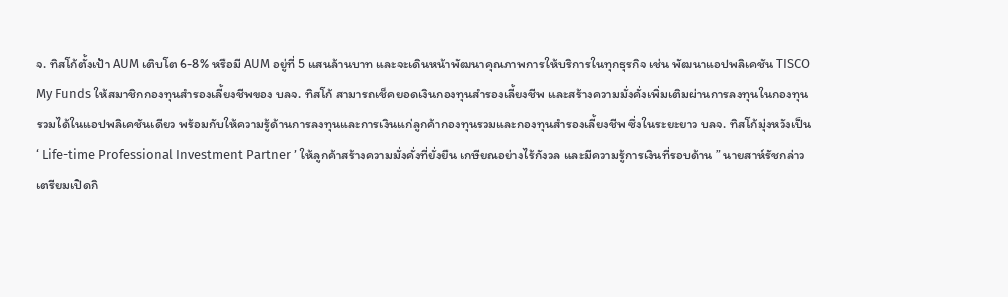จ. ทิสโก้ตั้งเป้า AUM เติบโต 6-8% หรือมี AUM อยู่ที่ 5 แสนล้านบาท และจะเดินหน้าพัฒนาคุณภาพการให้บริการในทุกธุรกิจ เช่น พัฒนาแอปพลิเคชัน TISCO My Funds ให้สมาชิกกองทุนสำรองเลี้ยงชีพของ บลจ. ทิสโก้ สามารถเช็คยอดเงินกองทุนสำรองเลี้ยงชีพ และสร้างความมั่งคั่งเพิ่มเติมผ่านการลงทุนในกองทุนรวมได้ในแอปพลิเคชันเดียว พร้อมกับให้ความรู้ด้านการลงทุนและการเงินแก่ลูกค้ากองทุนรวมและกองทุนสำรองเลี้ยงชีพ ซึ่งในระยะยาว บลจ. ทิสโก้มุ่งหวังเป็น ‘ Life-time Professional Investment Partner ’ ให้ลูกค้าสร้างความมั่งคั่งที่ยั่งยืน เกษียณอย่างไร้กังวล และมีความรู้การเงินที่รอบด้าน ” นายสาห์รัชกล่าว
เตรียมเปิดกิ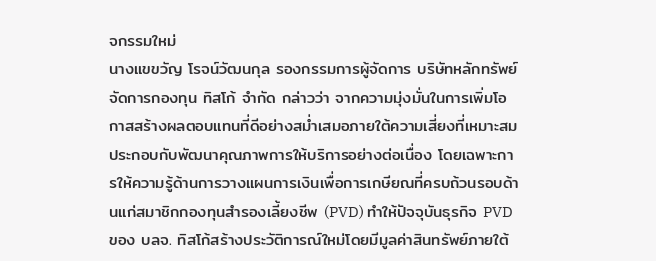จกรรมใหม่
นางแขขวัญ โรจน์วัฒนกุล รองกรรมการผู้จัดการ บริษัทหลักทรัพย์จัดการกองทุน ทิสโก้ จำกัด กล่าวว่า จากความมุ่งมั่นในการเพิ่มโอกาสสร้างผลตอบแทนที่ดีอย่างสม่ำเสมอภายใต้ความเสี่ยงที่เหมาะสม ประกอบกับพัฒนาคุณภาพการให้บริการอย่างต่อเนื่อง โดยเฉพาะการให้ความรู้ด้านการวางแผนการเงินเพื่อการเกษียณที่ครบถ้วนรอบด้านแก่สมาชิกกองทุนสำรองเลี้ยงชีพ (PVD) ทำให้ปัจจุบันธุรกิจ PVD ของ บลจ. ทิสโก้สร้างประวัติการณ์ใหม่โดยมีมูลค่าสินทรัพย์ภายใต้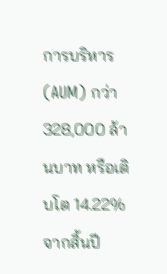การบริหาร (AUM) กว่า 328,000 ล้านบาท หรือเติบโต 14.22% จากสิ้นปี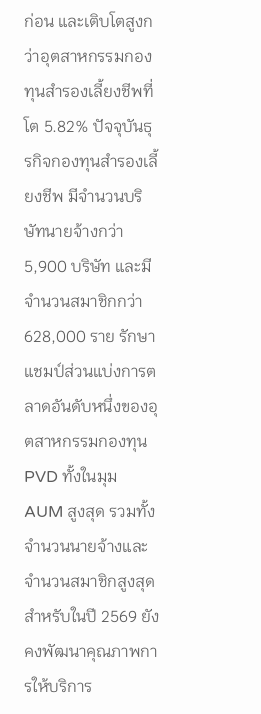ก่อน และเติบโตสูงกว่าอุตสาหกรรมกองทุนสำรองเลี้ยงชีพที่โต 5.82% ปัจจุบันธุรกิจกองทุนสำรองเลี้ยงชีพ มีจำนวนบริษัทนายจ้างกว่า 5,900 บริษัท และมีจำนวนสมาชิกกว่า 628,000 ราย รักษาแชมป์ส่วนแบ่งการตลาดอันดับหนึ่งของอุตสาหกรรมกองทุน PVD ทั้งในมุม AUM สูงสุด รวมทั้งจำนวนนายจ้างและจำนวนสมาชิกสูงสุด
สำหรับในปี 2569 ยังคงพัฒนาคุณภาพการให้บริการ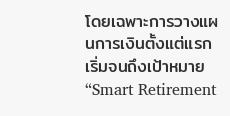โดยเฉพาะการวางแผนการเงินตั้งแต่แรกเริ่มจนถึงเป้าหมาย “Smart Retirement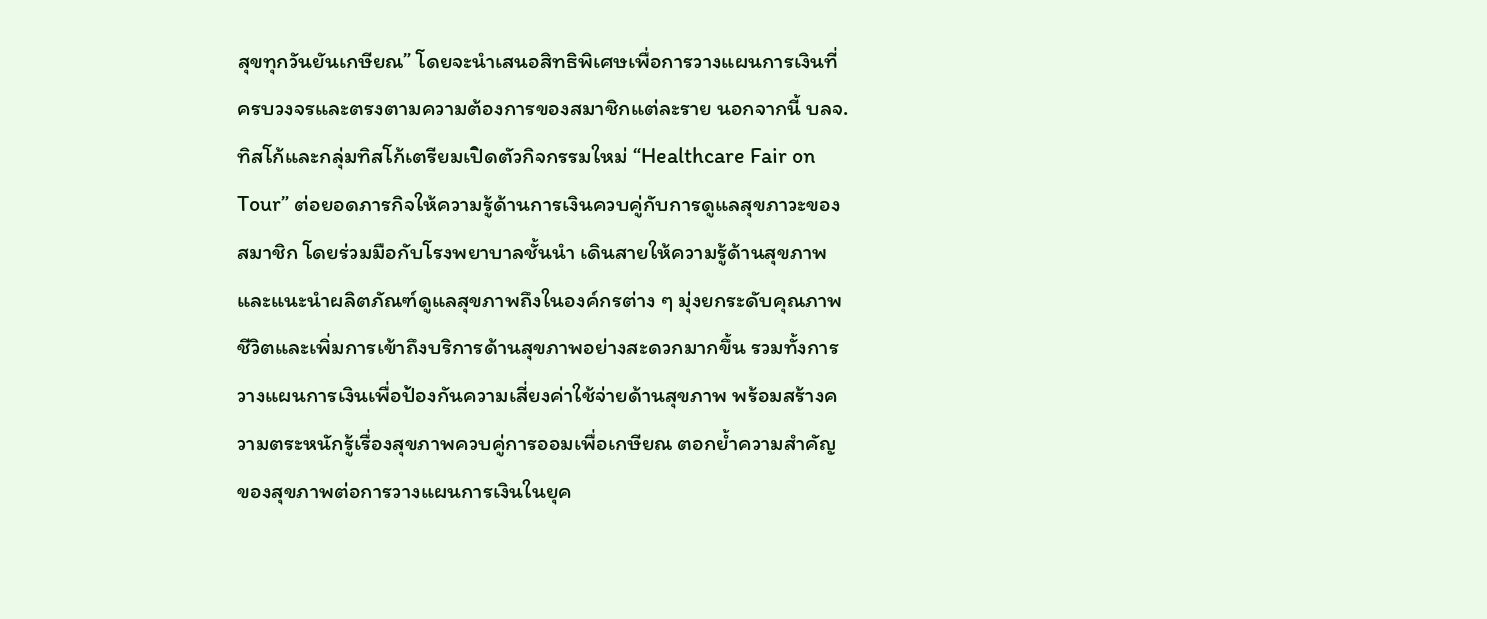สุขทุกวันยันเกษียณ” โดยจะนำเสนอสิทธิพิเศษเพื่อการวางแผนการเงินที่ครบวงจรและตรงตามความต้องการของสมาชิกแต่ละราย นอกจากนี้ บลจ. ทิสโก้และกลุ่มทิสโก้เตรียมเปิดตัวกิจกรรมใหม่ “Healthcare Fair on Tour” ต่อยอดภารกิจให้ความรู้ด้านการเงินควบคู่กับการดูแลสุขภาวะของสมาชิก โดยร่วมมือกับโรงพยาบาลชั้นนำ เดินสายให้ความรู้ด้านสุขภาพและแนะนำผลิตภัณฑ์ดูแลสุขภาพถึงในองค์กรต่าง ๆ มุ่งยกระดับคุณภาพชีวิตและเพิ่มการเข้าถึงบริการด้านสุขภาพอย่างสะดวกมากขึ้น รวมทั้งการวางแผนการเงินเพื่อป้องกันความเสี่ยงค่าใช้จ่ายด้านสุขภาพ พร้อมสร้างความตระหนักรู้เรื่องสุขภาพควบคู่การออมเพื่อเกษียณ ตอกย้ำความสำคัญของสุขภาพต่อการวางแผนการเงินในยุค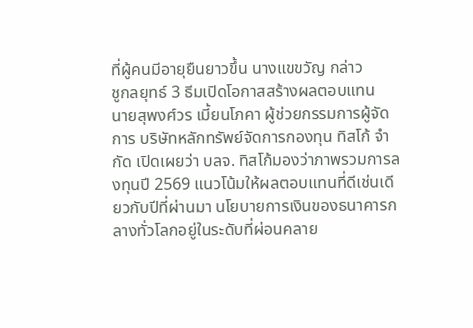ที่ผู้คนมีอายุยืนยาวขึ้น นางแขขวัญ กล่าว
ชูกลยุทธ์ 3 ธีมเปิดโอกาสสร้างผลตอบแทน
นายสุพงศ์วร เมี้ยนโภคา ผู้ช่วยกรรมการผู้จัดการ บริษัทหลักทรัพย์จัดการกองทุน ทิสโก้ จำกัด เปิดเผยว่า บลจ. ทิสโก้มองว่าภาพรวมการลงทุนปี 2569 แนวโน้มให้ผลตอบแทนที่ดีเช่นเดียวกับปีที่ผ่านมา นโยบายการเงินของธนาคารกลางทั่วโลกอยู่ในระดับที่ผ่อนคลาย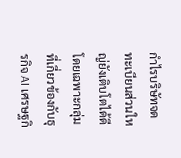กำไรบริษัทจดทะเบียนส่วนใหญ่ยังเติบโตได้ดีโดยเฉพาะกลุ่มที่เกี่ยวข้องกับธุรกิจ AI เศรษฐกิ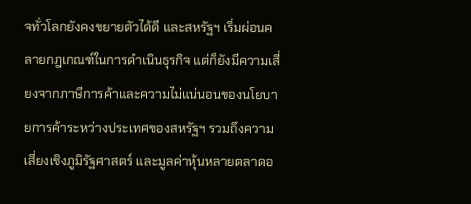จทั่วโลกยังคงขยายตัวได้ดี และสหรัฐฯ เริ่มผ่อนคลายกฎเกณฑ์ในการดำเนินธุรกิจ แต่ก็ยังมีความเสี่ยงจากภาษีการค้าและความไม่แน่นอนของนโยบายการค้าระหว่างประเทศของสหรัฐฯ รวมถึงความเสี่ยงเชิงภูมิรัฐศาสตร์ และมูลค่าหุ้นหลายตลาดอ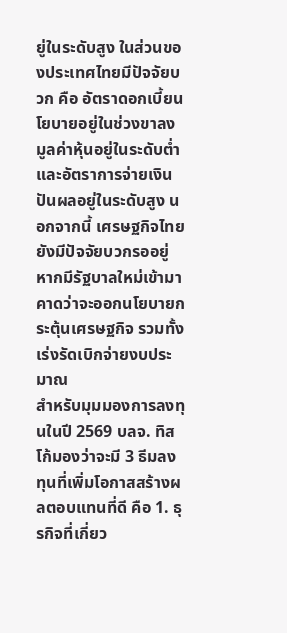ยู่ในระดับสูง ในส่วนของประเทศไทยมีปัจจัยบวก คือ อัตราดอกเบี้ยนโยบายอยู่ในช่วงขาลง มูลค่าหุ้นอยู่ในระดับต่ำและอัตราการจ่ายเงินปันผลอยู่ในระดับสูง นอกจากนี้ เศรษฐกิจไทยยังมีปัจจัยบวกรออยู่หากมีรัฐบาลใหม่เข้ามาคาดว่าจะออกนโยบายกระตุ้นเศรษฐกิจ รวมทั้งเร่งรัดเบิกจ่ายงบประมาณ
สำหรับมุมมองการลงทุนในปี 2569 บลจ. ทิสโก้มองว่าจะมี 3 ธีมลงทุนที่เพิ่มโอกาสสร้างผลตอบแทนที่ดี คือ 1. ธุรกิจที่เกี่ยว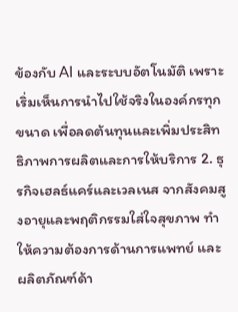ข้องกับ AI และระบบอัตโนมัติ เพราะเริ่มเห็นการนำไปใช้จริงในองค์กรทุกขนาด เพื่อลดต้นทุนและเพิ่มประสิทธิภาพการผลิตและการให้บริการ 2. ธุรกิจเฮลธ์แคร์และเวลเนส จากสังคมสูงอายุและพฤติกรรมใส่ใจสุขภาพ ทำให้ความต้องการด้านการแพทย์ และผลิตภัณฑ์ด้า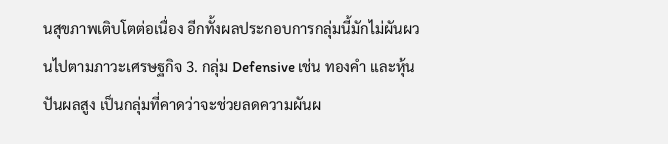นสุขภาพเติบโตต่อเนื่อง อีกทั้งผลประกอบการกลุ่มนี้มักไม่ผันผวนไปตามภาวะเศรษฐกิจ 3. กลุ่ม Defensive เช่น ทองคำ และหุ้นปันผลสูง เป็นกลุ่มที่คาดว่าจะช่วยลดความผันผ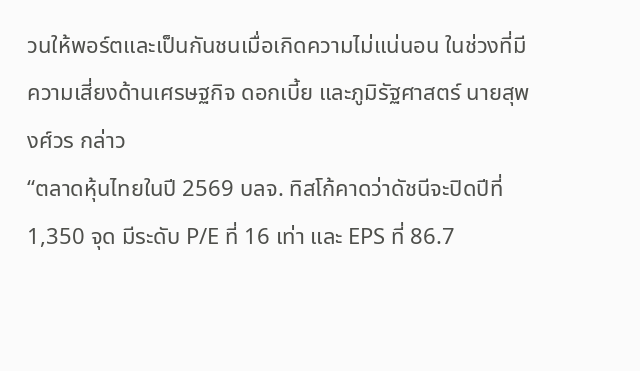วนให้พอร์ตและเป็นกันชนเมื่อเกิดความไม่แน่นอน ในช่วงที่มีความเสี่ยงด้านเศรษฐกิจ ดอกเบี้ย และภูมิรัฐศาสตร์ นายสุพงศ์วร กล่าว
“ตลาดหุ้นไทยในปี 2569 บลจ. ทิสโก้คาดว่าดัชนีจะปิดปีที่ 1,350 จุด มีระดับ P/E ที่ 16 เท่า และ EPS ที่ 86.7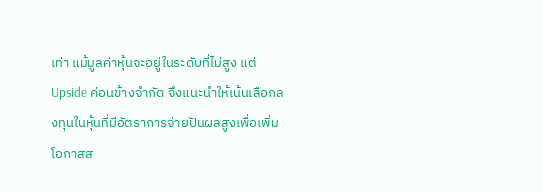เท่า แม้มูลค่าหุ้นจะอยู่ในระดับที่ไม่สูง แต่ Upside ค่อนข้างจำกัด จึงแนะนำให้เน้นเลือกลงทุนในหุ้นที่มีอัตราการจ่ายปันผลสูงเพื่อเพิ่มโอกาสส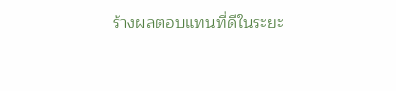ร้างผลตอบแทนที่ดีในระยะ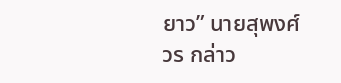ยาว” นายสุพงศ์วร กล่าว